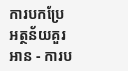ការបកប្រែអត្ថន័យគួរអាន - ការប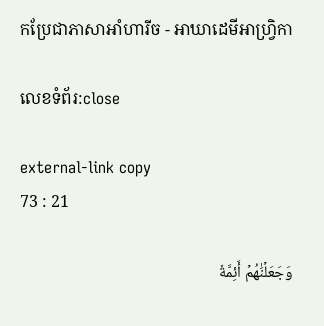កប្រែជាភាសាអាំហារីច - អាឃាដេមីអាហ្វ្រិកា

លេខទំព័រ:close

external-link copy
73 : 21

وَجَعَلۡنَٰهُمۡ أَئِمَّةٗ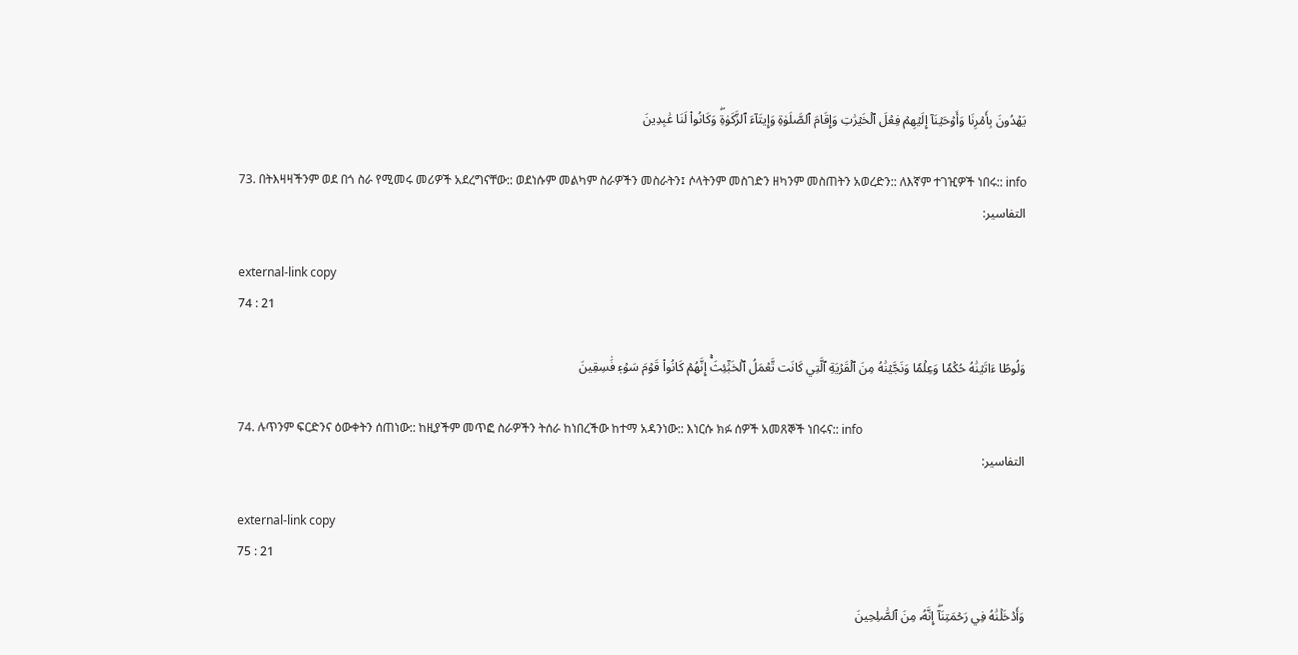يَهۡدُونَ بِأَمۡرِنَا وَأَوۡحَيۡنَآ إِلَيۡهِمۡ فِعۡلَ ٱلۡخَيۡرَٰتِ وَإِقَامَ ٱلصَّلَوٰةِ وَإِيتَآءَ ٱلزَّكَوٰةِۖ وَكَانُواْ لَنَا عَٰبِدِينَ

73. በትእዛዛችንም ወደ በጎ ስራ የሚመሩ መሪዎች አደረግናቸው:: ወደነሱም መልካም ስራዎችን መስራትን፤ ሶላትንም መስገድን ዘካንም መስጠትን አወረድን:: ለእኛም ተገዢዎች ነበሩ:: info
التفاسير:

external-link copy
74 : 21

وَلُوطًا ءَاتَيۡنَٰهُ حُكۡمٗا وَعِلۡمٗا وَنَجَّيۡنَٰهُ مِنَ ٱلۡقَرۡيَةِ ٱلَّتِي كَانَت تَّعۡمَلُ ٱلۡخَبَٰٓئِثَۚ إِنَّهُمۡ كَانُواْ قَوۡمَ سَوۡءٖ فَٰسِقِينَ

74. ሉጥንም ፍርድንና ዕውቀትን ሰጠነው:: ከዚያችም መጥፎ ስራዎችን ትሰራ ከነበረችው ከተማ አዳንነው:: እነርሱ ክፉ ሰዎች አመጸኞች ነበሩና:: info
التفاسير:

external-link copy
75 : 21

وَأَدۡخَلۡنَٰهُ فِي رَحۡمَتِنَآۖ إِنَّهُۥ مِنَ ٱلصَّٰلِحِينَ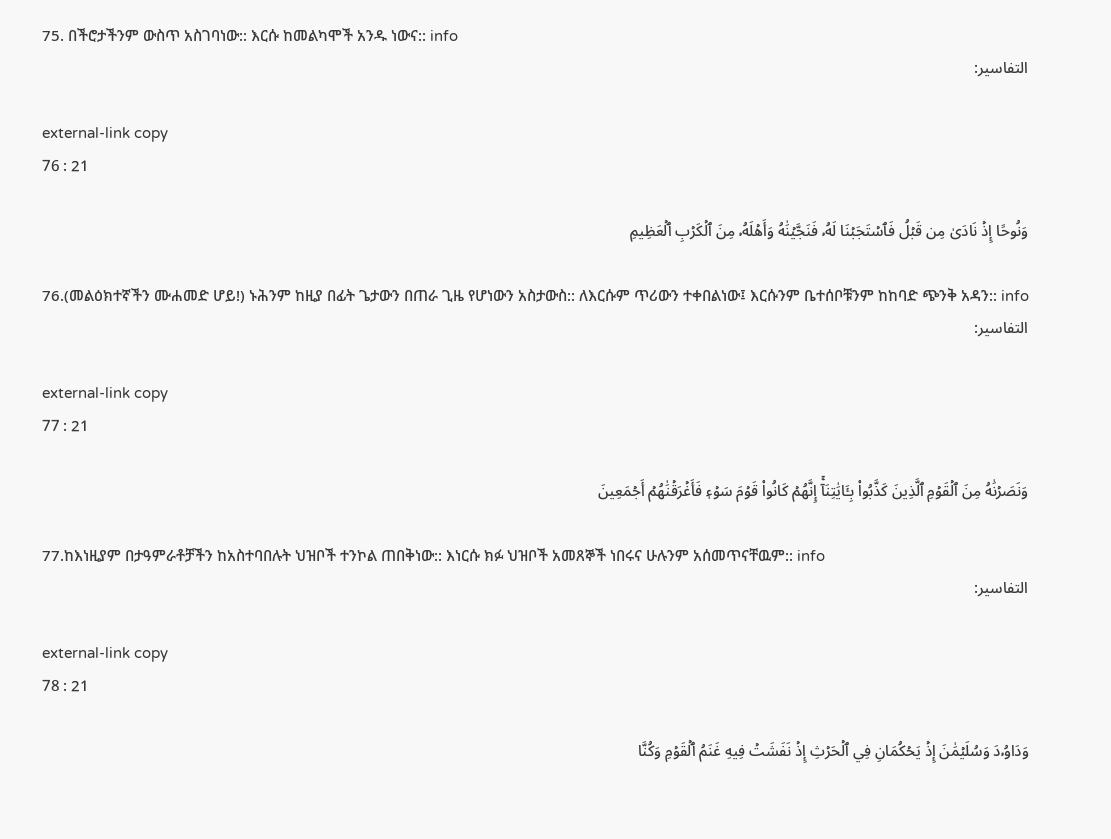75. በችሮታችንም ውስጥ አስገባነው:: እርሱ ከመልካሞች አንዱ ነውና:: info
التفاسير:

external-link copy
76 : 21

وَنُوحًا إِذۡ نَادَىٰ مِن قَبۡلُ فَٱسۡتَجَبۡنَا لَهُۥ فَنَجَّيۡنَٰهُ وَأَهۡلَهُۥ مِنَ ٱلۡكَرۡبِ ٱلۡعَظِيمِ

76.(መልዕክተኛችን ሙሐመድ ሆይ!) ኑሕንም ከዚያ በፊት ጌታውን በጠራ ጊዜ የሆነውን አስታውስ:: ለእርሱም ጥሪውን ተቀበልነው፤ እርሱንም ቤተሰቦቹንም ከከባድ ጭንቅ አዳን:: info
التفاسير:

external-link copy
77 : 21

وَنَصَرۡنَٰهُ مِنَ ٱلۡقَوۡمِ ٱلَّذِينَ كَذَّبُواْ بِـَٔايَٰتِنَآۚ إِنَّهُمۡ كَانُواْ قَوۡمَ سَوۡءٖ فَأَغۡرَقۡنَٰهُمۡ أَجۡمَعِينَ

77.ከእነዚያም በታዓምራቶቻችን ከአስተባበሉት ህዝቦች ተንኮል ጠበቅነው:: እነርሱ ክፉ ህዝቦች አመጸኞች ነበሩና ሁሉንም አሰመጥናቸዉም:: info
التفاسير:

external-link copy
78 : 21

وَدَاوُۥدَ وَسُلَيۡمَٰنَ إِذۡ يَحۡكُمَانِ فِي ٱلۡحَرۡثِ إِذۡ نَفَشَتۡ فِيهِ غَنَمُ ٱلۡقَوۡمِ وَكُنَّا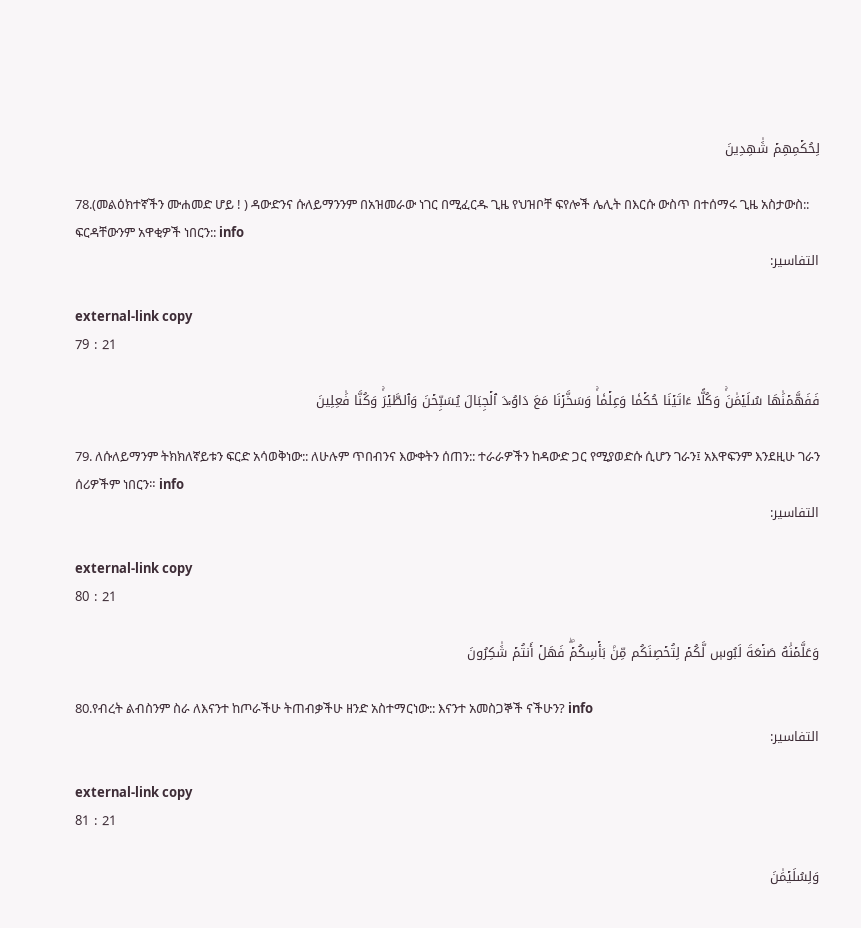لِحُكۡمِهِمۡ شَٰهِدِينَ

78.(መልዕክተኛችን ሙሐመድ ሆይ ! ) ዳውድንና ሱለይማንንም በአዝመራው ነገር በሚፈርዱ ጊዜ የህዝቦቸ ፍየሎች ሌሊት በእርሱ ውስጥ በተሰማሩ ጊዜ አስታውስ:: ፍርዳቸውንም አዋቂዎች ነበርን:: info
التفاسير:

external-link copy
79 : 21

فَفَهَّمۡنَٰهَا سُلَيۡمَٰنَۚ وَكُلًّا ءَاتَيۡنَا حُكۡمٗا وَعِلۡمٗاۚ وَسَخَّرۡنَا مَعَ دَاوُۥدَ ٱلۡجِبَالَ يُسَبِّحۡنَ وَٱلطَّيۡرَۚ وَكُنَّا فَٰعِلِينَ

79. ለሱለይማንም ትክክለኛይቱን ፍርድ አሳወቅነው:: ለሁሉም ጥበብንና እውቀትን ሰጠን:: ተራራዎችን ከዳውድ ጋር የሚያወድሱ ሲሆን ገራን፤ አእዋፍንም እንደዚሁ ገራን ሰሪዎችም ነበርን። info
التفاسير:

external-link copy
80 : 21

وَعَلَّمۡنَٰهُ صَنۡعَةَ لَبُوسٖ لَّكُمۡ لِتُحۡصِنَكُم مِّنۢ بَأۡسِكُمۡۖ فَهَلۡ أَنتُمۡ شَٰكِرُونَ

80.የብረት ልብስንም ስራ ለእናንተ ከጦራችሁ ትጠብቃችሁ ዘንድ አስተማርነው:: እናንተ አመስጋኞች ናችሁን? info
التفاسير:

external-link copy
81 : 21

وَلِسُلَيۡمَٰنَ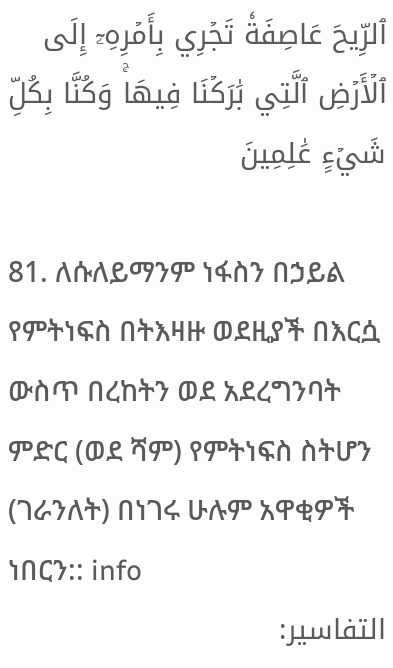ٱلرِّيحَ عَاصِفَةٗ تَجۡرِي بِأَمۡرِهِۦٓ إِلَى ٱلۡأَرۡضِ ٱلَّتِي بَٰرَكۡنَا فِيهَاۚ وَكُنَّا بِكُلِّ شَيۡءٍ عَٰلِمِينَ

81. ለሱለይማንም ነፋስን በኃይል የምትነፍስ በትእዛዙ ወደዚያች በእርሷ ውስጥ በረከትን ወደ አደረግንባት ምድር (ወደ ሻም) የምትነፍስ ስትሆን (ገራንለት) በነገሩ ሁሉም አዋቂዎች ነበርን:: info
التفاسير: